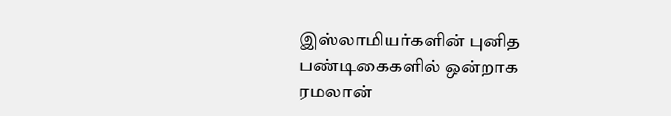இஸ்லாமியர்களின் புனித பண்டிகைகளில் ஒன்றாக ரமலான்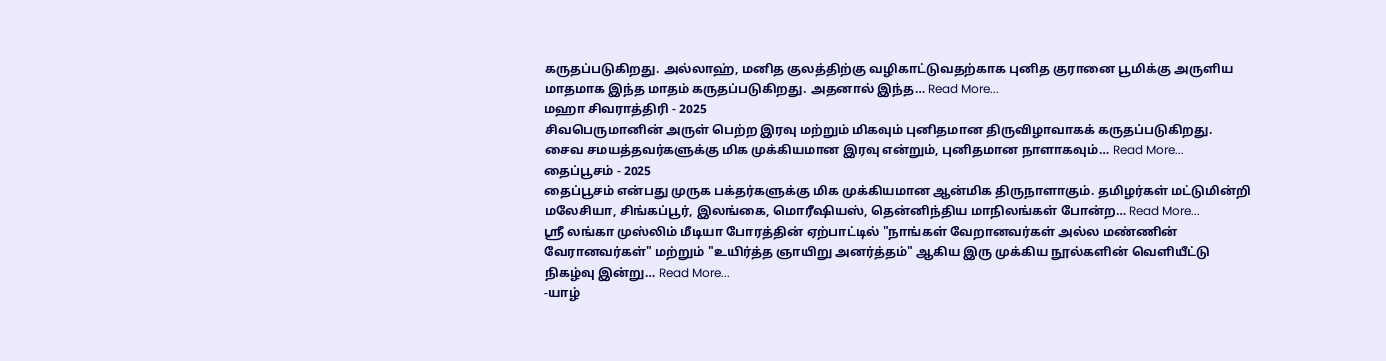கருதப்படுகிறது. அல்லாஹ், மனித குலத்திற்கு வழிகாட்டுவதற்காக புனித குரானை பூமிக்கு அருளிய மாதமாக இந்த மாதம் கருதப்படுகிறது. அதனால் இந்த… Read More...
மஹா சிவராத்திரி - 2025
சிவபெருமானின் அருள் பெற்ற இரவு மற்றும் மிகவும் புனிதமான திருவிழாவாகக் கருதப்படுகிறது. சைவ சமயத்தவர்களுக்கு மிக முக்கியமான இரவு என்றும், புனிதமான நாளாகவும்… Read More...
தைப்பூசம் - 2025
தைப்பூசம் என்பது முருக பக்தர்களுக்கு மிக முக்கியமான ஆன்மிக திருநாளாகும். தமிழர்கள் மட்டுமின்றி மலேசியா, சிங்கப்பூர், இலங்கை, மொரீஷியஸ், தென்னிந்திய மாநிலங்கள் போன்ற… Read More...
ஶ்ரீ லங்கா முஸ்லிம் மீடியா போரத்தின் ஏற்பாட்டில் "நாங்கள் வேறானவர்கள் அல்ல மண்ணின் வேரானவர்கள்" மற்றும் "உயிர்த்த ஞாயிறு அனர்த்தம்" ஆகிய இரு முக்கிய நூல்களின் வெளியீட்டு நிகழ்வு இன்று… Read More...
-யாழ்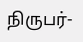நிருபர்-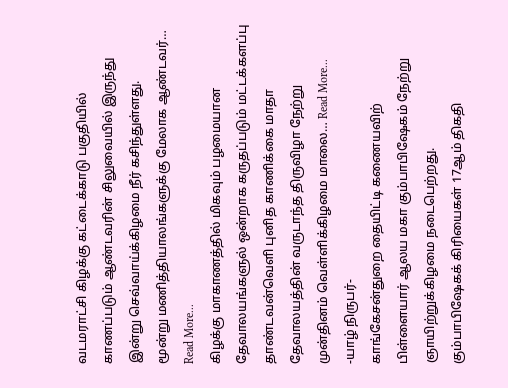வடமராட்சி கிழக்கு கட்டைக்காடு பகுதியில் காணப்படும் ஆண்டவரின் சிலுவையில் இருந்து இன்று செவ்வாய்க்கிழமை நீர் கசிந்துள்ளது.
மூன்று மணித்தியாலங்களுக்கு மேலாக ஆண்டவர்… Read More...
கிழக்கு மாகாணத்தில் மிகவும் பழமையான தேவாலயங்களுல் ஒன்றாக கருதப்படும் மட்டக்களப்பு தாண்டவன்வெளி புனித காணிக்கை மாதா தேவாலயத்தின் வருடாந்த திருவிழா நேற்று முன்தினம் வெள்ளிக்கிழமை மாலை… Read More...
-யாழ் நிருபர்-
காங்கேசன்துறை தையிட்டி கணையவிற் பிள்ளையார் ஆலய மகா கும்பாபிஷேகம் நேற்று ஞாயிற்றுக்கிழமை நடைபெற்றது.
கும்பாபிஷேகக் கிரியைகள் 17ஆம் திகதி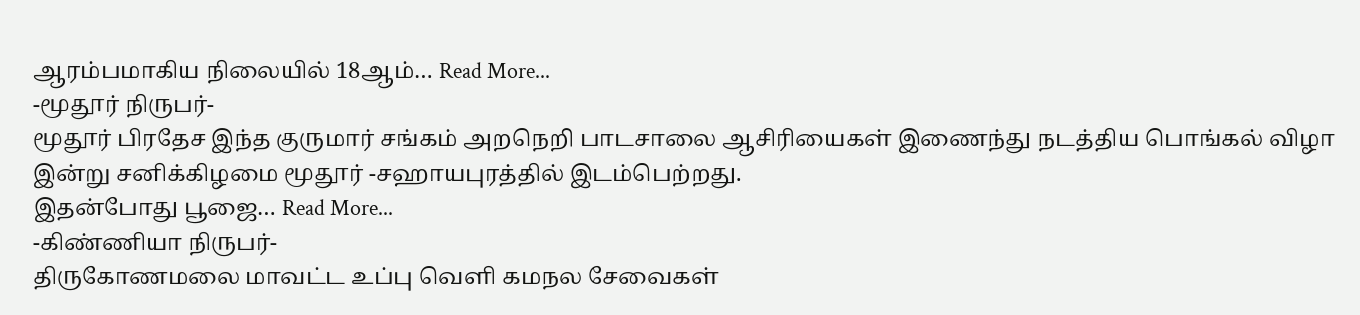ஆரம்பமாகிய நிலையில் 18ஆம்… Read More...
-மூதூர் நிருபர்-
மூதூர் பிரதேச இந்த குருமார் சங்கம் அறநெறி பாடசாலை ஆசிரியைகள் இணைந்து நடத்திய பொங்கல் விழா இன்று சனிக்கிழமை மூதூர் -சஹாயபுரத்தில் இடம்பெற்றது.
இதன்போது பூஜை… Read More...
-கிண்ணியா நிருபர்-
திருகோணமலை மாவட்ட உப்பு வெளி கமநல சேவைகள்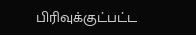பிரிவுக்குட்பட்ட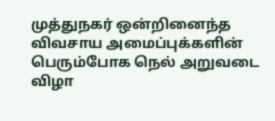முத்துநகர் ஒன்றினைந்த விவசாய அமைப்புக்களின் பெரும்போக நெல் அறுவடை விழா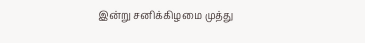இன்று சனிக்கிழமை முத்து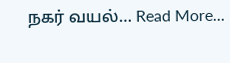நகர் வயல்… Read More...